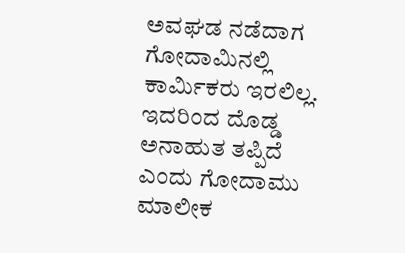ಅವಘಡ ನಡೆದಾಗ ಗೋದಾಮಿನಲ್ಲಿ ಕಾರ್ಮಿಕರು ಇರಲಿಲ್ಲ. ಇದರಿಂದ ದೊಡ್ಡ ಅನಾಹುತ ತಪ್ಪಿದೆ ಎಂದು ಗೋದಾಮು ಮಾಲೀಕ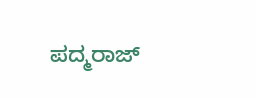ಪದ್ಮರಾಜ್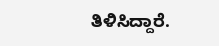ತಿಳಿಸಿದ್ದಾರೆ.